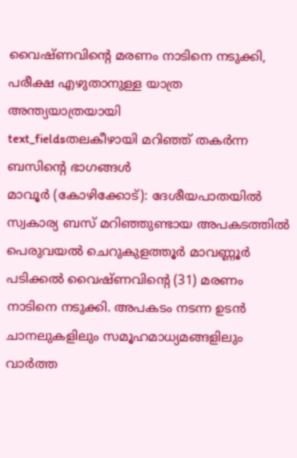വൈഷ്ണവിന്റെ മരണം നാടിനെ നടുക്കി, പരീക്ഷ എഴുതാനുള്ള യാത്ര അന്ത്യയാത്രയായി
text_fieldsതലകീഴായി മറിഞ്ഞ് തകർന്ന ബസിന്റെ ഭാഗങ്ങൾ
മാവൂർ (കോഴിക്കോട്): ദേശീയപാതയിൽ സ്വകാര്യ ബസ് മറിഞ്ഞുണ്ടായ അപകടത്തിൽ പെരുവയൽ ചെറുകുളത്തൂർ മാവണ്ണൂർ പടിക്കൽ വൈഷ്ണവിന്റെ (31) മരണം നാടിനെ നടുക്കി. അപകടം നടന്ന ഉടൻ ചാനലുകളിലും സമൂഹമാധ്യമങ്ങളിലും വാർത്ത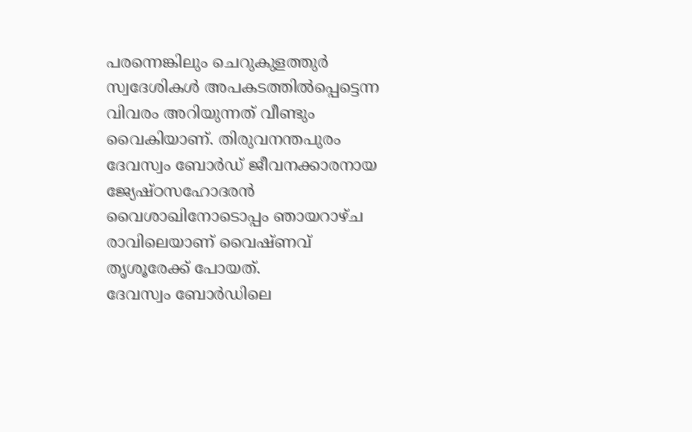പരന്നെങ്കിലും ചെറുകുളത്തുർ സ്വദേശികൾ അപകടത്തിൽപ്പെട്ടെന്ന വിവരം അറിയുന്നത് വീണ്ടും വൈകിയാണ്. തിരുവനന്തപുരം ദേവസ്വം ബോർഡ് ജീവനക്കാരനായ ജ്യേഷ്ഠസഹോദരൻ വൈശാഖിനോടൊപ്പം ഞായറാഴ്ച രാവിലെയാണ് വൈഷ്ണവ് തൃശൂരേക്ക് പോയത്.
ദേവസ്വം ബോർഡിലെ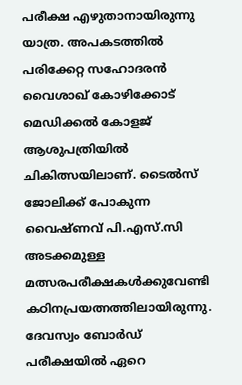പരീക്ഷ എഴുതാനായിരുന്നു യാത്ര. അപകടത്തിൽ പരിക്കേറ്റ സഹോദരൻ വൈശാഖ് കോഴിക്കോട് മെഡിക്കൽ കോളജ് ആശുപത്രിയിൽ ചികിത്സയിലാണ്. ടൈൽസ് ജോലിക്ക് പോകുന്ന വൈഷ്ണവ് പി.എസ്.സി അടക്കമുള്ള മത്സരപരീക്ഷകൾക്കുവേണ്ടി കഠിനപ്രയത്നത്തിലായിരുന്നു. ദേവസ്വം ബോർഡ് പരീക്ഷയിൽ ഏറെ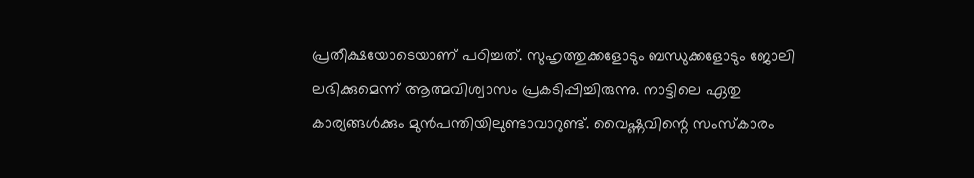പ്രതീക്ഷയോടെയാണ് പഠിച്ചത്. സുഹൃത്തുക്കളോടും ബന്ധുക്കളോടും ജോലി ലഭിക്കുമെന്ന് ആത്മവിശ്വാസം പ്രകടിപ്പിച്ചിരുന്നു. നാട്ടിലെ ഏതു കാര്യങ്ങൾക്കും മുൻപന്തിയിലുണ്ടാവാറുണ്ട്. വൈഷ്ണവിന്റെ സംസ്കാരം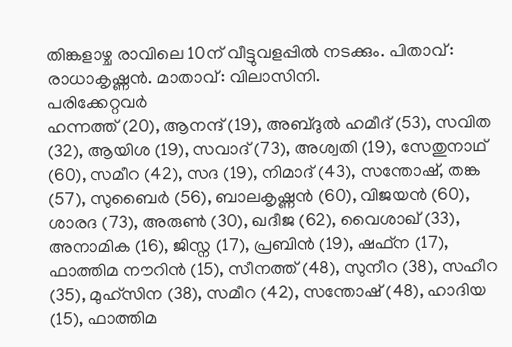തിങ്കളാഴ്ച രാവിലെ 10ന് വീട്ടുവളപ്പിൽ നടക്കും. പിതാവ്: രാധാകൃഷ്ണൻ. മാതാവ്: വിലാസിനി.
പരിക്കേറ്റവർ
ഹന്നത്ത് (20), ആനന്ദ് (19), അബ്ദുൽ ഹമീദ് (53), സവിത (32), ആയിശ (19), സവാദ് (73), അശ്വതി (19), സേതുനാഥ് (60), സമീറ (42), സദ (19), നിമാദ് (43), സന്തോഷ്, തങ്ക (57), സുബൈർ (56), ബാലകൃഷ്ണൻ (60), വിജയൻ (60), ശാരദ (73), അരുൺ (30), ഖദീജ (62), വൈശാഖ് (33), അനാമിക (16), ജിസ്ന (17), പ്രബിൻ (19), ഷഫ്ന (17), ഫാത്തിമ നൗറിൻ (15), സീനത്ത് (48), സുനീറ (38), സഹീറ (35), മുഹ്സിന (38), സമീറ (42), സന്തോഷ് (48), ഹാദിയ (15), ഫാത്തിമ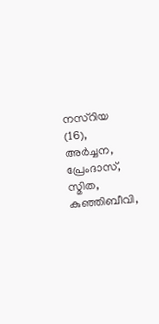നസ്റിയ (16), അർച്ചന, പ്രേംദാസ്, സ്മിത, കുഞ്ഞിബീവി,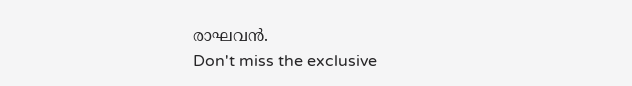രാഘവൻ.
Don't miss the exclusive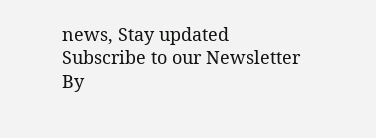news, Stay updated
Subscribe to our Newsletter
By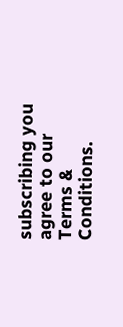subscribing you agree to our Terms & Conditions.